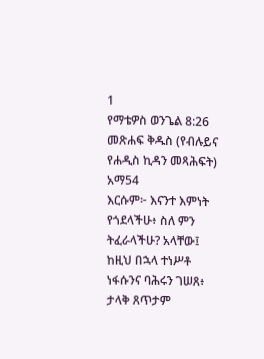1
የማቴዎስ ወንጌል 8:26
መጽሐፍ ቅዱስ (የብሉይና የሐዲስ ኪዳን መጻሕፍት)
አማ54
እርሱም፦ እናንተ እምነት የጎደላችሁ፥ ስለ ምን ትፈራላችሁ? አላቸው፤ ከዚህ በኋላ ተነሥቶ ነፋሱንና ባሕሩን ገሠጸ፥ ታላቅ ጸጥታም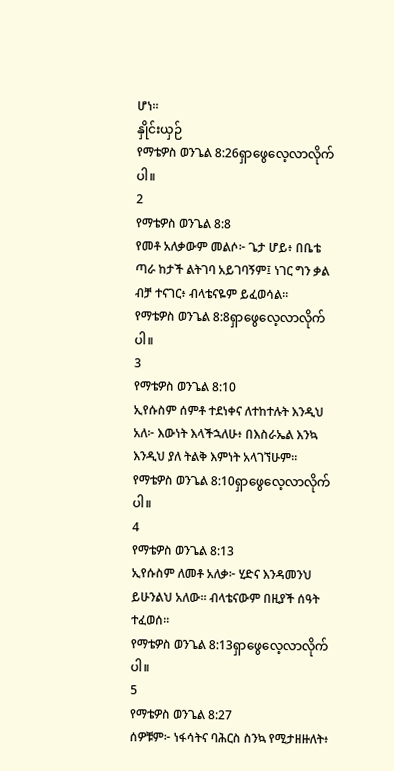ሆነ።
နှိုင်းယှဉ်
የማቴዎስ ወንጌል 8:26ရှာဖွေလေ့လာလိုက်ပါ။
2
የማቴዎስ ወንጌል 8:8
የመቶ አለቃውም መልሶ፦ ጌታ ሆይ፥ በቤቴ ጣራ ከታች ልትገባ አይገባኝም፤ ነገር ግን ቃል ብቻ ተናገር፥ ብላቴናዬም ይፈወሳል።
የማቴዎስ ወንጌል 8:8ရှာဖွေလေ့လာလိုက်ပါ။
3
የማቴዎስ ወንጌል 8:10
ኢየሱስም ሰምቶ ተደነቀና ለተከተሉት እንዲህ አለ፦ እውነት እላችኋለሁ፥ በእስራኤል እንኳ እንዲህ ያለ ትልቅ እምነት አላገኘሁም።
የማቴዎስ ወንጌል 8:10ရှာဖွေလေ့လာလိုက်ပါ။
4
የማቴዎስ ወንጌል 8:13
ኢየሱስም ለመቶ አለቃ፦ ሂድና እንዳመንህ ይሁንልህ አለው። ብላቴናውም በዚያች ሰዓት ተፈወሰ።
የማቴዎስ ወንጌል 8:13ရှာဖွေလေ့လာလိုက်ပါ။
5
የማቴዎስ ወንጌል 8:27
ሰዎቹም፦ ነፋሳትና ባሕርስ ስንኳ የሚታዘዙለት፥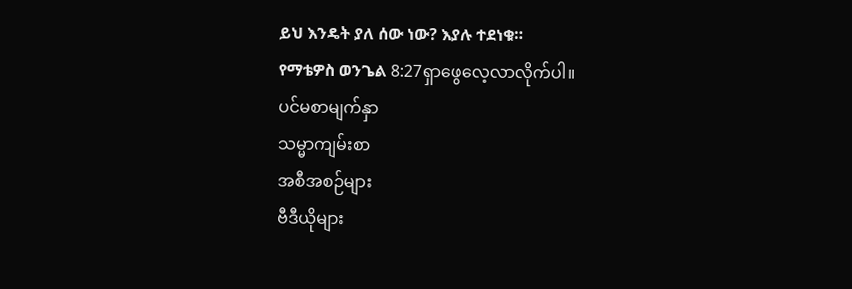ይህ እንዴት ያለ ሰው ነው? እያሉ ተደነቁ።
የማቴዎስ ወንጌል 8:27ရှာဖွေလေ့လာလိုက်ပါ။
ပင်မစာမျက်နှာ
သမ္မာကျမ်းစာ
အစီအစဉ်များ
ဗီဒီယိုများ